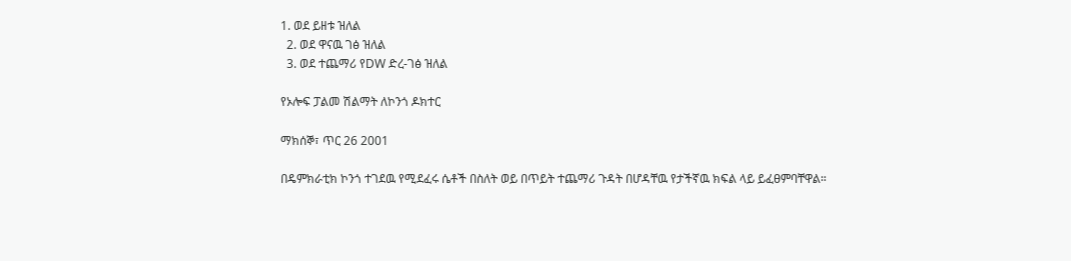1. ወደ ይዘቱ ዝለል
  2. ወደ ዋናዉ ገፅ ዝለል
  3. ወደ ተጨማሪ የDW ድረ-ገፅ ዝለል

የኦሎፍ ፓልመ ሽልማት ለኮንጎ ዶክተር

ማክሰኞ፣ ጥር 26 2001

በዴምክራቲክ ኮንጎ ተገደዉ የሚደፈሩ ሴቶች በስለት ወይ በጥይት ተጨማሪ ጉዳት በሆዳቸዉ የታችኛዉ ክፍል ላይ ይፈፀምባቸዋል።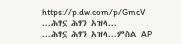https://p.dw.com/p/GmcV
...ሕፃኗ ሕፃን አዝላ...
...ሕፃኗ ሕፃን አዝላ...ምስል AP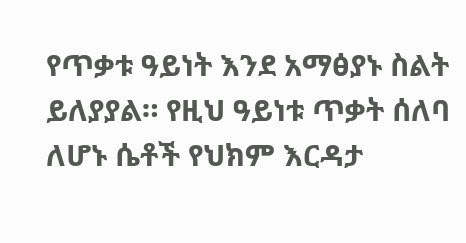የጥቃቱ ዓይነት እንደ አማፅያኑ ስልት ይለያያል። የዚህ ዓይነቱ ጥቃት ሰለባ ለሆኑ ሴቶች የህክም እርዳታ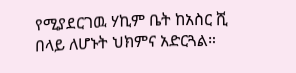የሚያደርገዉ ሃኪም ቤት ከአስር ሺ በላይ ለሆኑት ህክምና አድርጓል።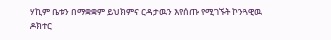ሃኪም ቤቱን በማቋቋም ይህክምና ርዳታዉን እየሰጡ የሚገኙት ኮንጓዊዉ ዶክተር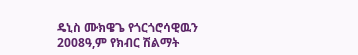ዴኒስ ሙክዌጌ የጎርጎሮሳዊዉን 2008ዓ,ም የክብር ሽልማት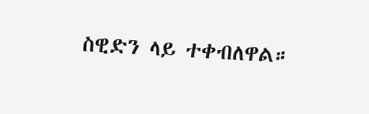ስዊድን ላይ ተቀብለዋል።